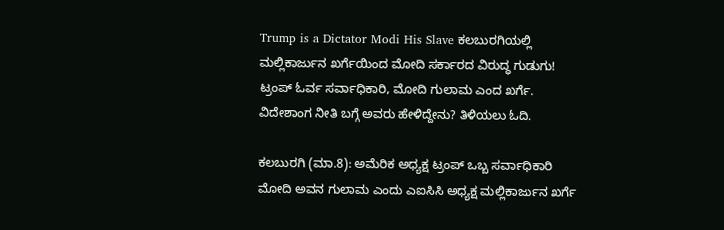Trump is a Dictator Modi His Slave ಕಲಬುರಗಿಯಲ್ಲಿ ಮಲ್ಲಿಕಾರ್ಜುನ ಖರ್ಗೆಯಿಂದ ಮೋದಿ ಸರ್ಕಾರದ ವಿರುದ್ಧ ಗುಡುಗು! ಟ್ರಂಪ್ ಓರ್ವ ಸರ್ವಾಧಿಕಾರಿ, ಮೋದಿ ಗುಲಾಮ ಎಂದ ಖರ್ಗೆ. ವಿದೇಶಾಂಗ ನೀತಿ ಬಗ್ಗೆ ಅವರು ಹೇಳಿದ್ದೇನು? ತಿಳಿಯಲು ಓದಿ.

ಕಲಬುರಗಿ (ಮಾ.8): ಅಮೆರಿಕ ಅಧ್ಯಕ್ಷ ಟ್ರಂಪ್ ಒಬ್ಬ ಸರ್ವಾಧಿಕಾರಿ ಮೋದಿ ಅವನ ಗುಲಾಮ ಎಂದು ಎಐಸಿಸಿ ಅಧ್ಯಕ್ಷ ಮಲ್ಲಿಕಾರ್ಜುನ ಖರ್ಗೆ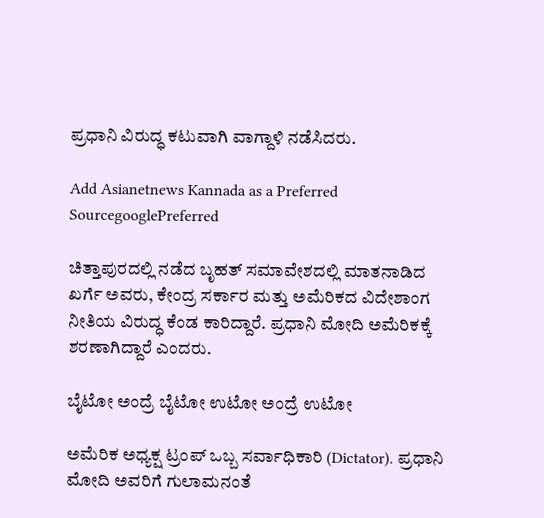ಪ್ರಧಾನಿ ವಿರುದ್ಧ ಕಟುವಾಗಿ ವಾಗ್ದಾಳಿ ನಡೆಸಿದರು.

Add Asianetnews Kannada as a Preferred SourcegooglePreferred

ಚಿತ್ತಾಪುರದಲ್ಲಿ ನಡೆದ ಬೃಹತ್ ಸಮಾವೇಶದಲ್ಲಿ ಮಾತನಾಡಿದ ಖರ್ಗೆ ಅವರು, ಕೇಂದ್ರ ಸರ್ಕಾರ ಮತ್ತು ಅಮೆರಿಕದ ವಿದೇಶಾಂಗ ನೀತಿಯ ವಿರುದ್ಧ ಕೆಂಡ ಕಾರಿದ್ದಾರೆ. ಪ್ರಧಾನಿ ಮೋದಿ ಅಮೆರಿಕಕ್ಕೆ ಶರಣಾಗಿದ್ದಾರೆ ಎಂದರು.

ಬೈಟೋ ಅಂದ್ರೆ ಬೈಟೋ ಉಟೋ ಅಂದ್ರೆ ಉಟೋ

ಅಮೆರಿಕ ಅಧ್ಯಕ್ಷ ಟ್ರಂಪ್ ಒಬ್ಬ ಸರ್ವಾಧಿಕಾರಿ (Dictator). ಪ್ರಧಾನಿ ಮೋದಿ ಅವರಿಗೆ ಗುಲಾಮನಂತೆ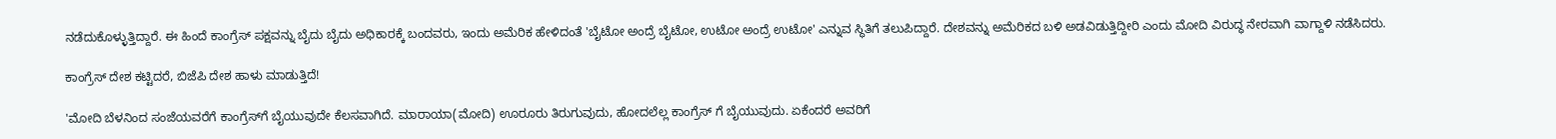ನಡೆದುಕೊಳ್ಳುತ್ತಿದ್ದಾರೆ. ಈ ಹಿಂದೆ ಕಾಂಗ್ರೆಸ್ ಪಕ್ಷವನ್ನು ಬೈದು ಬೈದು ಅಧಿಕಾರಕ್ಕೆ ಬಂದವರು, ಇಂದು ಅಮೆರಿಕ ಹೇಳಿದಂತೆ 'ಬೈಟೋ ಅಂದ್ರೆ ಬೈಟೋ, ಉಟೋ ಅಂದ್ರೆ ಉಟೋ' ಎನ್ನುವ ಸ್ಥಿತಿಗೆ ತಲುಪಿದ್ದಾರೆ. ದೇಶವನ್ನು ಅಮೆರಿಕದ ಬಳಿ ಅಡವಿಡುತ್ತಿದ್ದೀರಿ ಎಂದು ಮೋದಿ ವಿರುದ್ಧ ನೇರವಾಗಿ ವಾಗ್ದಾಳಿ ನಡೆಸಿದರು.

ಕಾಂಗ್ರೆಸ್ ದೇಶ ಕಟ್ಟಿದರೆ, ಬಿಜೆಪಿ ದೇಶ ಹಾಳು ಮಾಡುತ್ತಿದೆ!

'ಮೋದಿ ಬೆಳನಿಂದ ಸಂಜೆಯವರೆಗೆ ಕಾಂಗ್ರೆಸ್‌ಗೆ ಬೈಯುವುದೇ ಕೆಲಸವಾಗಿದೆ. ಮಾರಾಯಾ(ಮೋದಿ) ಊರೂರು ತಿರುಗುವುದು, ಹೋದಲೆಲ್ಲ ಕಾಂಗ್ರೆಸ್ ಗೆ ಬೈಯುವುದು. ಏಕೆಂದರೆ ಅವರಿಗೆ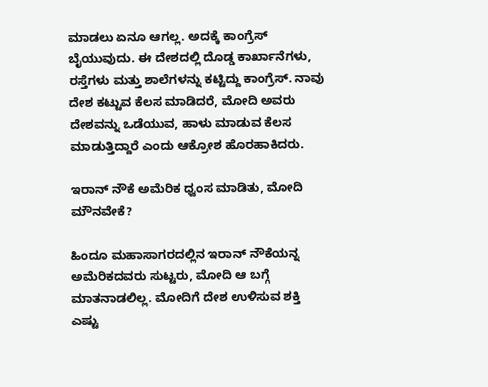ಮಾಡಲು ಏನೂ ಆಗಲ್ಲ. ಅದಕ್ಕೆ ಕಾಂಗ್ರೆಸ್ ಬೈಯುವುದು. ಈ ದೇಶದಲ್ಲಿ ದೊಡ್ಡ ಕಾರ್ಖಾನೆಗಳು, ರಸ್ತೆಗಳು ಮತ್ತು ಶಾಲೆಗಳನ್ನು ಕಟ್ಟಿದ್ದು ಕಾಂಗ್ರೆಸ್. ನಾವು ದೇಶ ಕಟ್ಟುವ ಕೆಲಸ ಮಾಡಿದರೆ, ಮೋದಿ ಅವರು ದೇಶವನ್ನು ಒಡೆಯುವ, ಹಾಳು ಮಾಡುವ ಕೆಲಸ ಮಾಡುತ್ತಿದ್ದಾರೆ ಎಂದು ಆಕ್ರೋಶ ಹೊರಹಾಕಿದರು.

ಇರಾನ್ ನೌಕೆ ಅಮೆರಿಕ ಧ್ವಂಸ ಮಾಡಿತು, ಮೋದಿ ಮೌನವೇಕೆ?

ಹಿಂದೂ ಮಹಾಸಾಗರದಲ್ಲಿನ ಇರಾನ್ ನೌಕೆಯನ್ನ ಅಮೆರಿಕದವರು ಸುಟ್ಟರು, ಮೋದಿ ಆ ಬಗ್ಗೆ ಮಾತನಾಡಲಿಲ್ಲ. ಮೋದಿಗೆ ದೇಶ ಉಳಿಸುವ ಶಕ್ತಿ ಎಷ್ಟು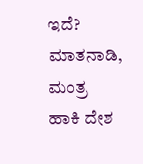ಇದೆ? ಮಾತನಾಡಿ, ಮಂತ್ರ ಹಾಕಿ ದೇಶ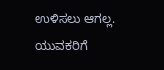ಉಳಿಸಲು ಆಗಲ್ಲ. ಯುವಕರಿಗೆ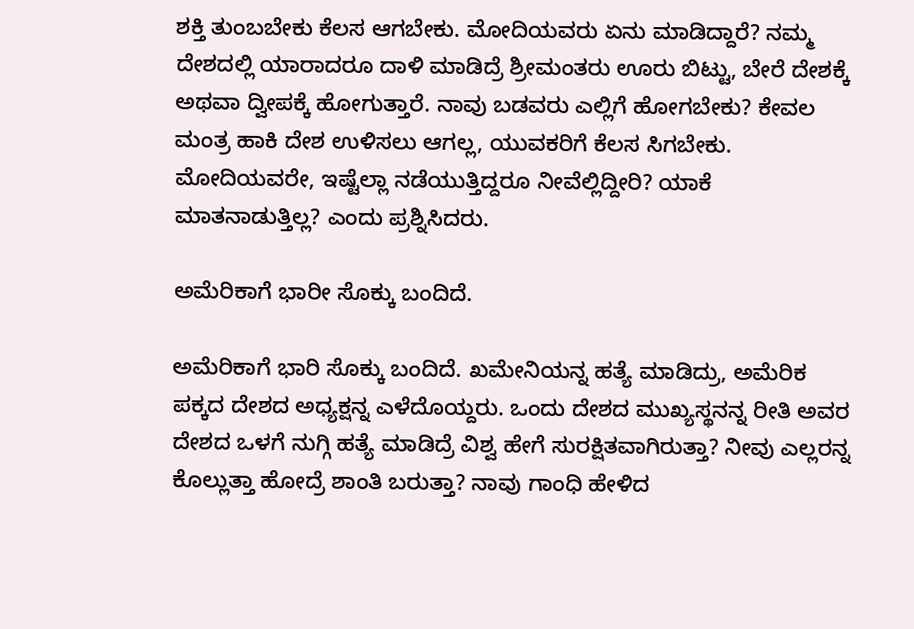ಶಕ್ತಿ ತುಂಬಬೇಕು ಕೆಲಸ ಆಗಬೇಕು. ಮೋದಿಯವರು ಏನು ಮಾಡಿದ್ದಾರೆ? ನಮ್ಮ ದೇಶದಲ್ಲಿ ಯಾರಾದರೂ ದಾಳಿ‌ ಮಾಡಿದ್ರೆ ಶ್ರೀಮಂತರು ಊರು ಬಿಟ್ಟು, ಬೇರೆ ದೇಶಕ್ಕೆ ಅಥವಾ ದ್ವೀಪಕ್ಕೆ ಹೋಗುತ್ತಾರೆ. ನಾವು ಬಡವರು ಎಲ್ಲಿಗೆ ಹೋಗಬೇಕು? ಕೇವಲ ಮಂತ್ರ ಹಾಕಿ ದೇಶ ಉಳಿಸಲು ಆಗಲ್ಲ, ಯುವಕರಿಗೆ ಕೆಲಸ ಸಿಗಬೇಕು. ಮೋದಿಯವರೇ, ಇಷ್ಟೆಲ್ಲಾ ನಡೆಯುತ್ತಿದ್ದರೂ ನೀವೆಲ್ಲಿದ್ದೀರಿ? ಯಾಕೆ ಮಾತನಾಡುತ್ತಿಲ್ಲ? ಎಂದು ಪ್ರಶ್ನಿಸಿದರು.

ಅಮೆರಿಕಾಗೆ ಭಾರೀ ಸೊಕ್ಕು ಬಂದಿದೆ.

ಅಮೆರಿಕಾಗೆ ಭಾರಿ ಸೊಕ್ಕು ಬಂದಿದೆ. ಖಮೇನಿಯನ್ನ ಹತ್ಯೆ ಮಾಡಿದ್ರು, ಅಮೆರಿಕ ಪಕ್ಕದ ದೇಶದ ಅಧ್ಯಕ್ಷನ್ನ ಎಳೆದೊಯ್ದರು. ಒಂದು ದೇಶದ ಮುಖ್ಯಸ್ಥನನ್ನ ರೀತಿ ಅವರ ದೇಶದ ಒಳಗೆ ನುಗ್ಗಿ ಹತ್ಯೆ ಮಾಡಿದ್ರೆ ವಿಶ್ವ ಹೇಗೆ ಸುರಕ್ಷಿತವಾಗಿರುತ್ತಾ? ನೀವು ಎಲ್ಲರನ್ನ ಕೊಲ್ಲುತ್ತಾ ಹೋದ್ರೆ ಶಾಂತಿ ಬರುತ್ತಾ? ನಾವು ಗಾಂಧಿ ಹೇಳಿದ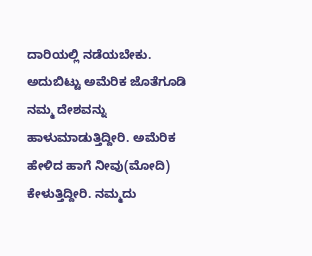ದಾರಿಯಲ್ಲಿ ನಡೆಯಬೇಕು. ಅದುಬಿಟ್ಟು ಅಮೆರಿಕ ಜೊತೆಗೂಡಿ ನಮ್ಮ ದೇಶವನ್ನು ಹಾಳುಮಾಡುತ್ತಿದ್ದೀರಿ. ಅಮೆರಿಕ ಹೇಳಿದ ಹಾಗೆ ನೀವು(ಮೋದಿ) ಕೇಳುತ್ತಿದ್ದೀರಿ. ನಮ್ಮದು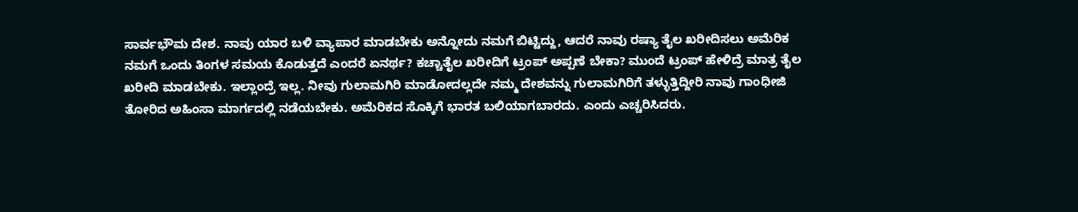ಸಾರ್ವಭೌಮ ದೇಶ. ನಾವು ಯಾರ ಬಳಿ ವ್ಯಾಪಾರ ಮಾಡಬೇಕು ಅನ್ನೋದು ನಮಗೆ ಬಿಟ್ಟಿದ್ದು, ಆದರೆ ನಾವು ರಷ್ಯಾ ತೈಲ ಖರೀದಿಸಲು ಅಮೆರಿಕ ನಮಗೆ ಒಂದು ತಿಂಗಳ ಸಮಯ ಕೊಡುತ್ತದೆ ಎಂದರೆ ಏನರ್ಥ? ಕಚ್ಚಾತೈಲ ಖರೀದಿಗೆ ಟ್ರಂಪ್ ಅಪ್ಪಣೆ ಬೇಕಾ? ಮುಂದೆ ಟ್ರಂಪ್ ಹೇಳಿದ್ರೆ ಮಾತ್ರ ತೈಲ ಖರೀದಿ ಮಾಡಬೇಕು. ಇಲ್ಲಾಂದ್ರೆ ಇಲ್ಲ. ನೀವು ಗುಲಾಮಗಿರಿ ಮಾಡೋದಲ್ಲದೇ ನಮ್ಮ ದೇಶವನ್ನು ಗುಲಾಮಗಿರಿಗೆ ತಳ್ಳುತ್ತಿದ್ದೀರಿ ನಾವು ಗಾಂಧೀಜಿ ತೋರಿದ ಅಹಿಂಸಾ ಮಾರ್ಗದಲ್ಲಿ ನಡೆಯಬೇಕು. ಅಮೆರಿಕದ ಸೊಕ್ಕಿಗೆ ಭಾರತ ಬಲಿಯಾಗಬಾರದು. ಎಂದು ಎಚ್ಚರಿಸಿದರು.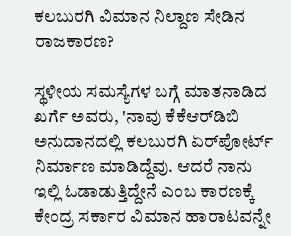ಕಲಬುರಗಿ ವಿಮಾನ ನಿಲ್ದಾಣ ಸೇಡಿನ ರಾಜಕಾರಣ?

ಸ್ಥಳೀಯ ಸಮಸ್ಯೆಗಳ ಬಗ್ಗೆ ಮಾತನಾಡಿದ ಖರ್ಗೆ ಅವರು, 'ನಾವು ಕೆಕೆಆರ್‌ಡಿಬಿ ಅನುದಾನದಲ್ಲಿ ಕಲಬುರಗಿ ಏರ್‌ಪೋರ್ಟ್ ನಿರ್ಮಾಣ ಮಾಡಿದ್ದೆವು. ಆದರೆ ನಾನು ಇಲ್ಲಿ ಓಡಾಡುತ್ತಿದ್ದೇನೆ ಎಂಬ ಕಾರಣಕ್ಕೆ ಕೇಂದ್ರ ಸರ್ಕಾರ ವಿಮಾನ ಹಾರಾಟವನ್ನೇ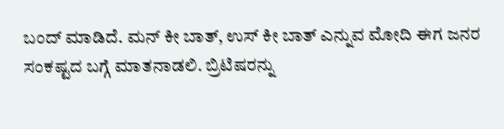ಬಂದ್ ಮಾಡಿದೆ. ಮನ್ ಕೀ ಬಾತ್, ಉಸ್ ಕೀ ಬಾತ್ ಎನ್ನುವ ಮೋದಿ ಈಗ ಜನರ ಸಂಕಷ್ಟದ ಬಗ್ಗೆ ಮಾತನಾಡಲಿ. ಬ್ರಿಟಿಷರನ್ನು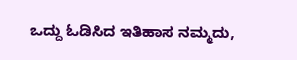ಒದ್ದು ಓಡಿಸಿದ ಇತಿಹಾಸ ನಮ್ಮದು,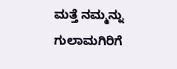ಮತ್ತೆ ನಮ್ಮನ್ನು ಗುಲಾಮಗಿರಿಗೆ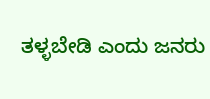ತಳ್ಳಬೇಡಿ ಎಂದು ಜನರು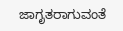ಜಾಗೃತರಾಗುವಂತೆ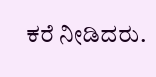ಕರೆ ನೀಡಿದರು.